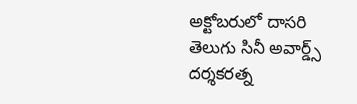అక్టోబరులో దాసరి తెలుగు సినీ అవార్డ్స్
దర్శకరత్న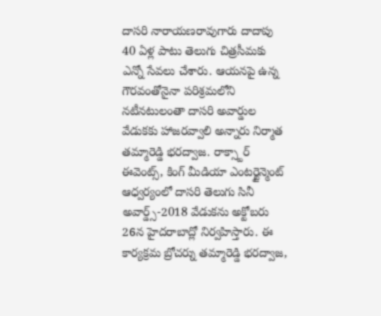దాసరి నారాయణరావుగారు దాదాపు 40 ఏళ్ల పాటు తెలుగు చిత్రసీమకు ఎన్నో సేవలు చేశారు. ఆయనపై ఉన్న గౌరవంతోనైనా పరిశ్రమలోని నటీనటులంతా దాసరి అవార్డుల వేడుకకు హాజరవ్వాలి అన్నారు నిర్మాత తమ్మారెడ్డి భరద్వాజ. రాక్స్టార్ ఈవెంట్స్, కింగ్ మీడియా ఎంటర్టైన్మెంట్ ఆధ్వర్యంలో దాసరి తెలుగు సినీ అవార్డ్స్-2018 వేడుకను అక్టోబరు 26న హైదరాబాద్లో నిర్వహిస్తారు. ఈ కార్యక్రమ బ్రోచర్ను తమ్మారెడ్డి భరద్వాజ,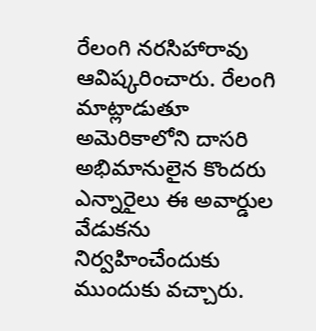రేలంగి నరసిహారావు ఆవిష్కరించారు. రేలంగి మాట్లాడుతూ అమెరికాలోని దాసరి అభిమానులైన కొందరు ఎన్నారైలు ఈ అవార్డుల వేడుకను నిర్వహించేందుకు ముందుకు వచ్చారు.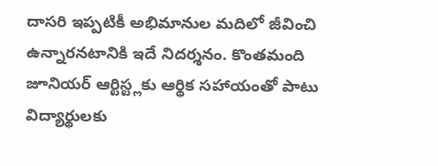దాసరి ఇప్పటికీ అభిమానుల మదిలో జీవించి ఉన్నారనటానికి ఇదే నిదర్శనం. కొంతమంది జూనియర్ ఆర్టిస్ట్లకు ఆర్థిక సహాయంతో పాటు విద్యార్థులకు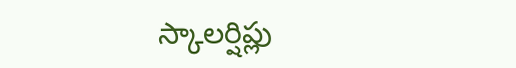స్కాలర్షిప్లు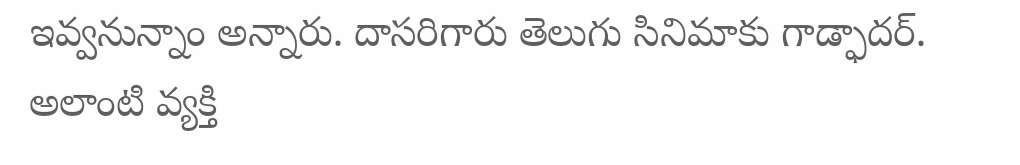ఇవ్వనున్నాం అన్నారు. దాసరిగారు తెలుగు సినిమాకు గాడ్ఫాదర్. అలాంటి వ్యక్తి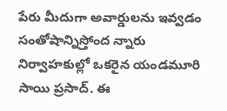పేరు మీదుగా అవార్డులను ఇవ్వడం సంతోషాన్నిస్తోంద న్నారు నిర్వాహకుల్లో ఒకరైన యండమూరి సాయి ప్రసాద్. ఈ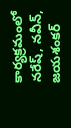కార్యక్రమంలో నరేష్, నవీన్, జయశంకర్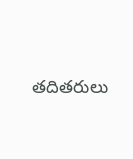తదితరులు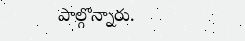పాల్గొన్నారు.